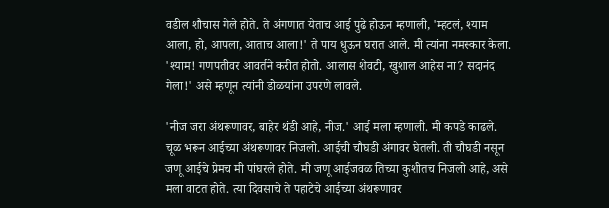वडील शौचास गेले होते. ते अंगणात येताच आई पुढे होऊन म्हणाली, 'म्हटलं, श्याम आला, हो, आपला, आताच आला!' ते पाय धुऊन घरात आले. मी त्यांना नमस्कार केला. 'श्याम! गणपतीवर आवर्तने करीत होतो. आलास शेवटी, खुशाल आहेस ना? सदानंद गेला!' असे म्हणून त्यांनी डोळयांना उपरणे लावले.

'नीज जरा अंथरूणावर, बाहेर थंडी आहे, नीज.' आई मला म्हणाली. मी कपडे काढले. चूळ भरून आईच्या अंथरूणावर निजलो. आईची चौघडी अंगावर घेतली. ती चौघडी नसून जणू आईचे प्रेमच मी पांघरले होते. मी जणू आईजवळ तिच्या कुशीतच निजलो आहे, असे मला वाटत होते. त्या दिवसाचे ते पहाटेचे आईच्या अंथरूणावर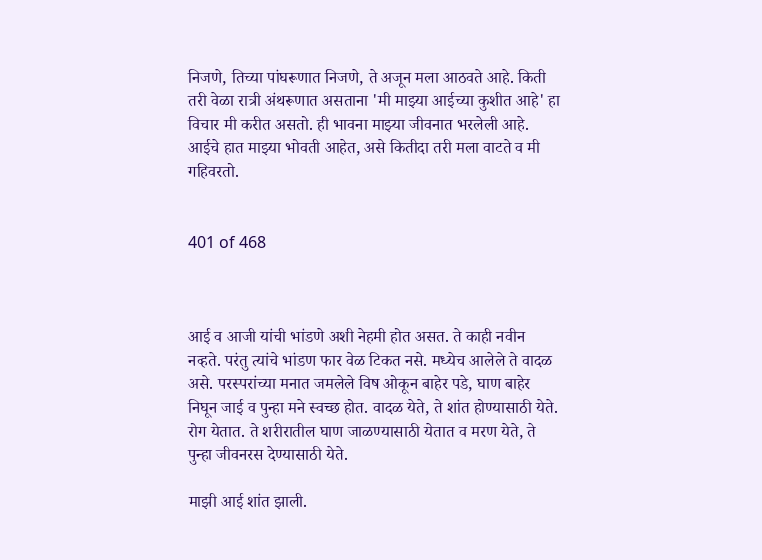निजणे, तिच्या पांघरूणात निजणे, ते अजून मला आठवते आहे. किती तरी वेळा रात्री अंथरूणात असताना 'मी माझ्या आईच्या कुशीत आहे' हा विचार मी करीत असतो. ही भावना माझ्या जीवनात भरलेली आहे. आईचे हात माझ्या भोवती आहेत, असे कितीदा तरी मला वाटते व मी गहिवरतो.


401 of 468



आई व आजी यांची भांडणे अशी नेहमी होत असत. ते काही नवीन नव्हते. परंतु त्यांचे भांडण फार वेळ टिकत नसे. मध्येच आलेले ते वादळ असे. परस्परांच्या मनात जमलेले विष ओकून बाहेर पडे, घाण बाहेर निघून जाई व पुन्हा मने स्वच्छ होत. वादळ येते, ते शांत होण्यासाठी येते. रोग येतात. ते शरीरातील घाण जाळण्यासाठी येतात व मरण येते, ते पुन्हा जीवनरस देण्यासाठी येते.

माझी आई शांत झाली.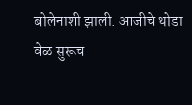बोलेनाशी झाली. आजीचे थोडा वेळ सुरूच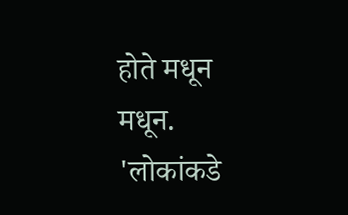होते मधून मधून. 'लोकांकडे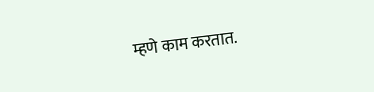म्हणे काम करतात.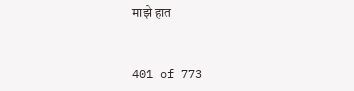माझे हात


401 of 773